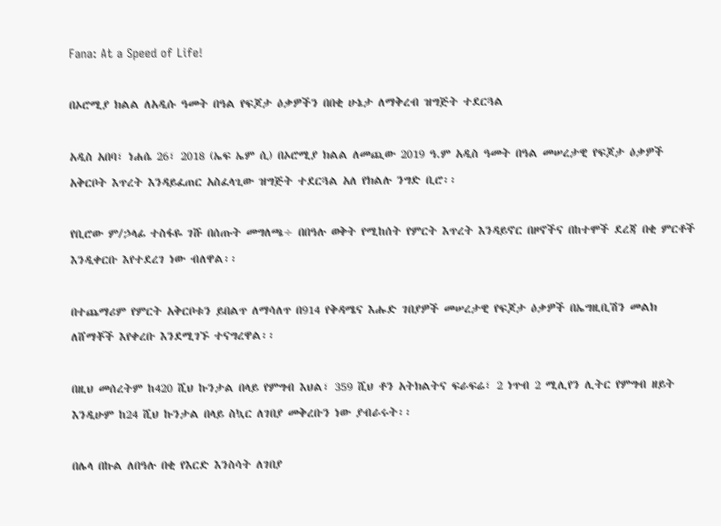Fana: At a Speed of Life!

በኦሮሚያ ክልል ለአዲሱ ዓመት በዓል የፍጆታ ዕቃዎችን በበቂ ሁኔታ ለማቅረብ ዝግጅት ተደርጓል

አዲስ አበባ፣ ነሐሴ 26፣ 2018 (ኤፍ ኤም ሲ) በኦሮሚያ ክልል ለመጪው 2019 ዓ.ም አዲስ ዓመት በዓል መሠረታዊ የፍጆታ ዕቃዎች አቅርቦት እጥረት እንዳይፈጠር አስፈላጊው ዝግጅት ተደርጓል አለ የክልሉ ንግድ ቢሮ፡፡

የቢሮው ም/ኃላፊ ተስፋዬ ገሹ በሰጡት መግለጫ÷ በበዓሉ ወቅት የሚከሰት የምርት እጥረት እንዳይኖር በዞኖችና በከተሞች ደረጃ በቂ ምርቶች እንዲቀርቡ እየተደረገ ነው ብለዋል፡፡

በተጨማሪም የምርት አቅርቦቱን ይበልጥ ለማሳለጥ በ914 የቅዳሜና እሑድ ገበያዎች መሠረታዊ የፍጆታ ዕቃዎች በኤግዚቢሽን መልክ ለሸማቾች እየቀረቡ እንደሚገኙ ተናግረዋል፡፡

በዚህ መሰረትም ከ420 ሺህ ኩንታል በላይ የምግብ እህል፣ 359 ሺህ ቶን አትክልትና ፍራፍሬ፣ 2 ነጥብ 2 ሚሊየን ሊትር የምግብ ዘይት እንዲሁም ከ24 ሺህ ኩንታል በላይ ስኳር ለገበያ መቅረቡን ነው ያብራሩት፡፡

በሌላ በኩል ለበዓሉ በቂ የእርድ እንስሳት ለገበያ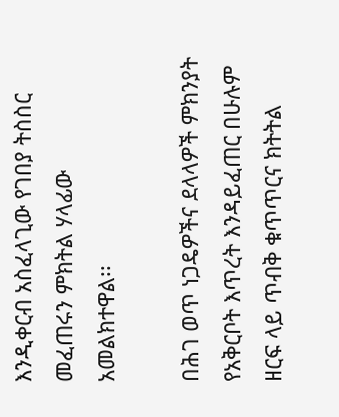እንዲቀርብ አስፈላጊው የገበያ ትስስር መፈጠሩን ምክትል ሃላፊው አመልክተዋል፡፡

በሕገ ወጥ ነጋዴዎችና ደላላዎች ምክንያት የአቅርቦት እጥረት እንዳይፈጠር በሁሉም ዘርፍ ላይ ጥብቅ ቁጥጥርና ክትትል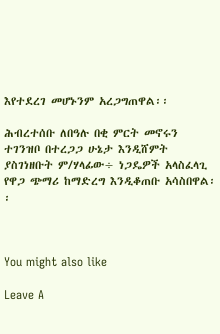እየተደረገ መሆኑንም አረጋግጠዋል፡፡

ሕብረተሰቡ ለበዓሉ በቂ ምርት መኖሩን ተገንዝቦ በተረጋጋ ሁኔታ እንዲሸምት ያስገነዘቡት ም/ሃላፊው÷ ነጋዴዎች አላስፈላጊ የዋጋ ጭማሪ ከማድረግ እንዲቆጠቡ አሳስበዋል፡፡



You might also like

Leave A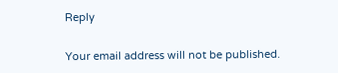Reply

Your email address will not be published.